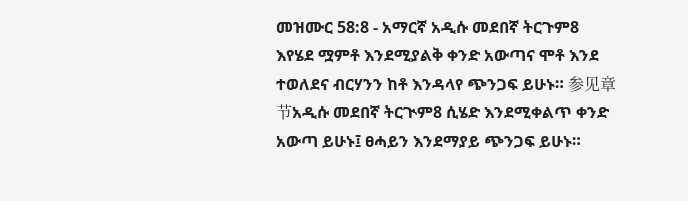መዝሙር 58:8 - አማርኛ አዲሱ መደበኛ ትርጉም8 እየሄደ ሟምቶ እንደሚያልቅ ቀንድ አውጣና ሞቶ እንደ ተወለደና ብርሃንን ከቶ እንዳላየ ጭንጋፍ ይሁኑ። 参见章节አዲሱ መደበኛ ትርጒም8 ሲሄድ እንደሚቀልጥ ቀንድ አውጣ ይሁኑ፤ ፀሓይን እንደማያይ ጭንጋፍ ይሁኑ።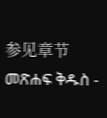参见章节መጽሐፍ ቅዱስ -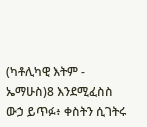(ካቶሊካዊ እትም - ኤማሁስ)8 እንደሚፈስስ ውኃ ይጥፉ፥ ቀስትን ሲገትሩ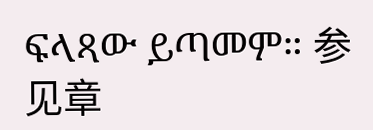ፍላጻው ይጣመም። 参见章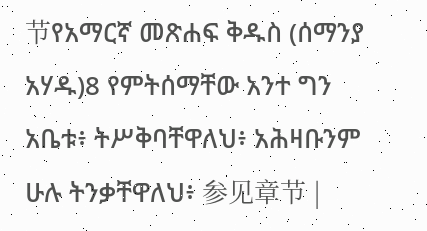节የአማርኛ መጽሐፍ ቅዱስ (ሰማንያ አሃዱ)8 የምትሰማቸው አንተ ግን አቤቱ፥ ትሥቅባቸዋለህ፥ አሕዛቡንም ሁሉ ትንቃቸዋለህ፥ 参见章节 |